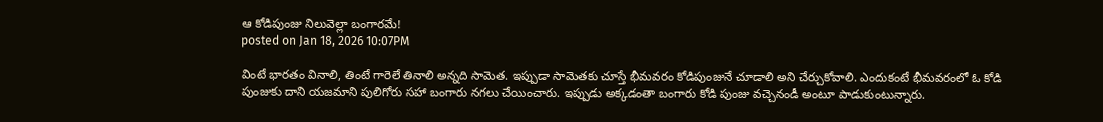ఆ కోడిపుంజు నిలువెల్లా బంగారమే!
posted on Jan 18, 2026 10:07PM

వింటే భారతం వినాలి, తింటే గారెలే తినాలి అన్నది సామెత. ఇప్పుడా సామెతకు చూస్తే భీమవరం కోడిపుంజునే చూడాలి అని చేర్చుకోవాలి. ఎందుకంటే భీమవరంలో ఓ కోడి పుంజుకు దాని యజమాని పులిగోరు సహా బంగారు నగలు చేయించారు. ఇప్పుడు అక్కడంతా బంగారు కోడి పుంజు వచ్చెనండీ అంటూ పాడుకుంటున్నారు.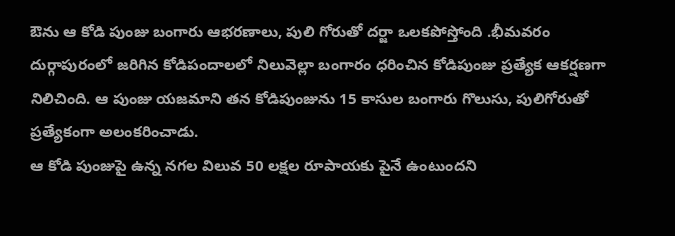ఔను ఆ కోడి పుంజు బంగారు ఆభరణాలు, పులి గోరుతో దర్జా ఒలకపోస్తోంది .భీమవరం దుర్గాపురంలో జరిగిన కోడిపందాలలో నిలువెల్లా బంగారం ధరించిన కోడిపుంజు ప్రత్యేక ఆకర్షణగా నిలిచింది. ఆ పుంజు యజమాని తన కోడిపుంజును 15 కాసుల బంగారు గొలుసు, పులిగోరుతో ప్రత్యేకంగా అలంకరించాడు.
ఆ కోడి పుంజుపై ఉన్న నగల విలువ 50 లక్షల రూపాయకు పైనే ఉంటుందని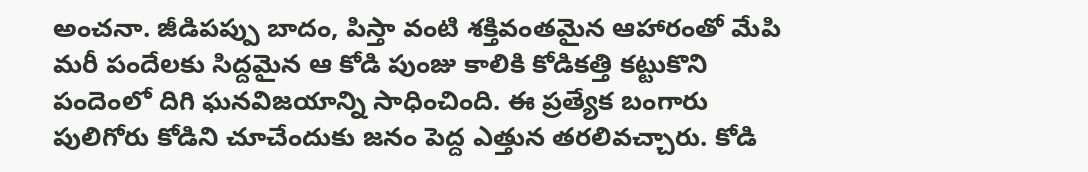అంచనా. జీడిపప్పు బాదం, పిస్తా వంటి శక్తివంతమైన ఆహారంతో మేపి మరీ పందేలకు సిద్దమైన ఆ కోడి పుంజు కాలికి కోడికత్తి కట్టుకొని పందెంలో దిగి ఘనవిజయాన్ని సాధించింది. ఈ ప్రత్యేక బంగారు పులిగోరు కోడిని చూచేందుకు జనం పెద్ద ఎత్తున తరలివచ్చారు. కోడి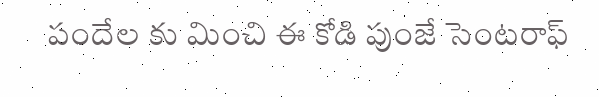పందేల కు మించి ఈ కోడి పుంజే సెంటరాఫ్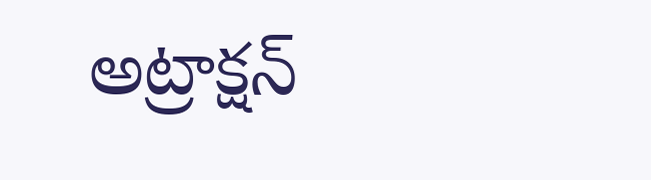అట్రాక్షన్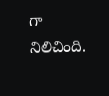గా నిలిచింది.